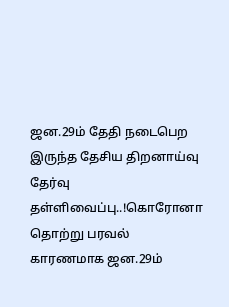ஜன.29ம் தேதி நடைபெற இருந்த தேசிய திறனாய்வு தேர்வு தள்ளிவைப்பு..!கொரோனா தொற்று பரவல் காரணமாக ஜன.29ம்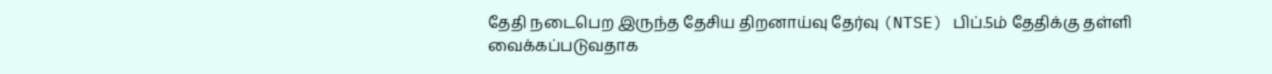தேதி நடைபெற இருந்த தேசிய திறனாய்வு தேர்வு (NTSE) பிப்.5ம் தேதிக்கு தள்ளி வைக்கப்படுவதாக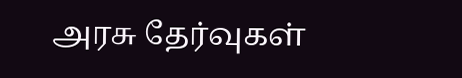அரசு தேர்வுகள்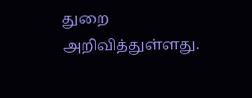துறை அறிவித்துள்ளது.